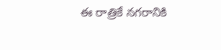ఈ రాత్రికే నగరానికి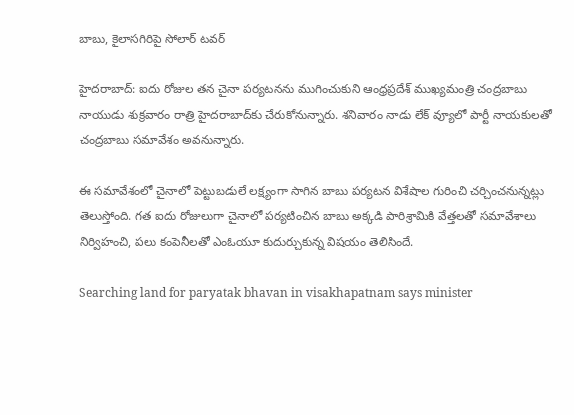బాబు, కైలాసగిరిపై సోలార్ టవర్

హైదరాబాద్: ఐదు రోజుల తన చైనా పర్యటనను ముగించుకుని ఆంధ్రప్రదేశ్ ముఖ్యమంత్రి చంద్రబాబు నాయుడు శుక్రవారం రాత్రి హైదరాబాద్‌కు చేరుకోనున్నారు. శనివారం నాడు లేక్ వ్యూలో పార్టీ నాయకులతో చంద్రబాబు సమావేశం అవనున్నారు.

ఈ సమావేశంలో చైనాలో పెట్టుబడులే లక్ష్యంగా సాగిన బాబు పర్యటన విశేషాల గురించి చర్చించనున్నట్లు తెలుస్తోంది. గత ఐదు రోజులుగా చైనాలో పర్యటించిన బాబు అక్కడి పారిశ్రామికి వేత్తలతో సమావేశాలు నిర్విహంచి, పలు కంపెనీలతో ఎంఓయూ కుదుర్చుకున్న విషయం తెలిసిందే.

Searching land for paryatak bhavan in visakhapatnam says minister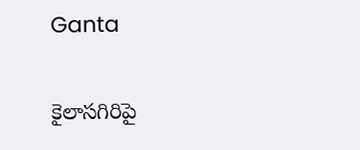Ganta

కైలాసగిరిపై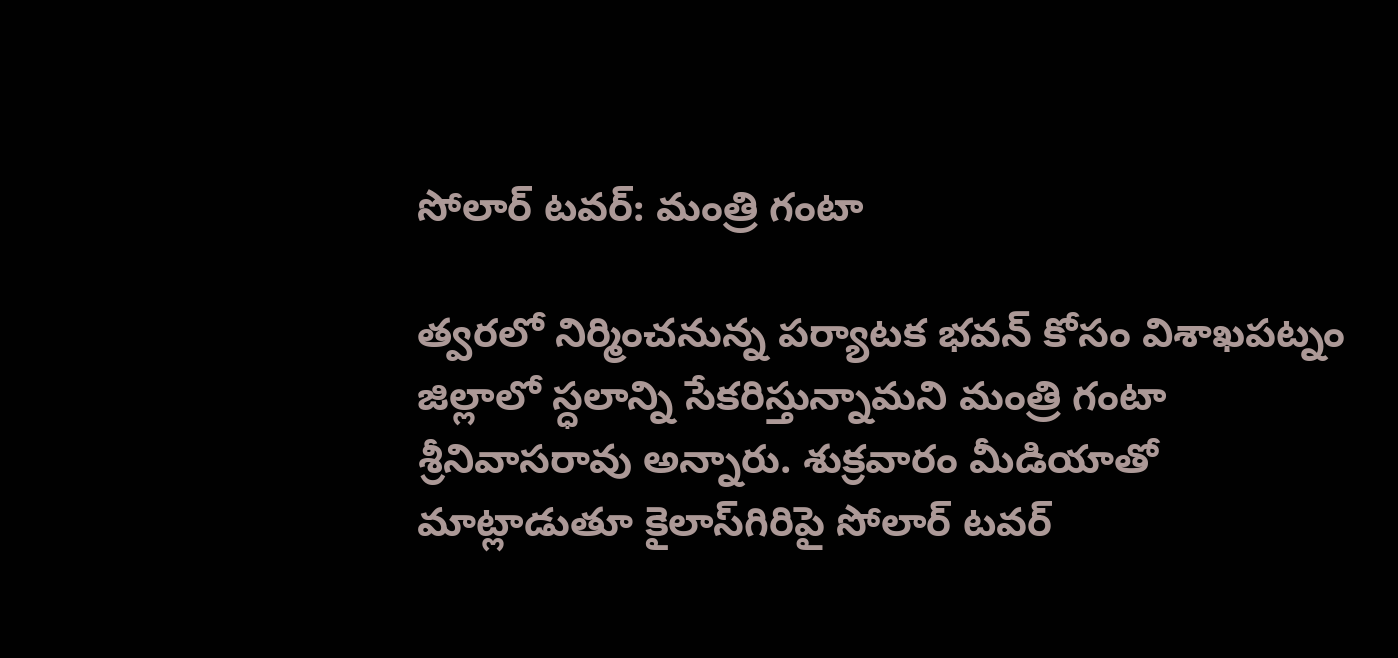సోలార్ టవర్: మంత్రి గంటా

త్వరలో నిర్మించనున్న పర్యాటక భవన్ కోసం విశాఖపట్నం జిల్లాలో స్ధలాన్ని సేకరిస్తున్నామని మంత్రి గంటా శ్రీనివాసరావు అన్నారు. శుక్రవారం మీడియాతో మాట్లాడుతూ కైలాస్‌గిరిపై సోలార్‌ టవర్‌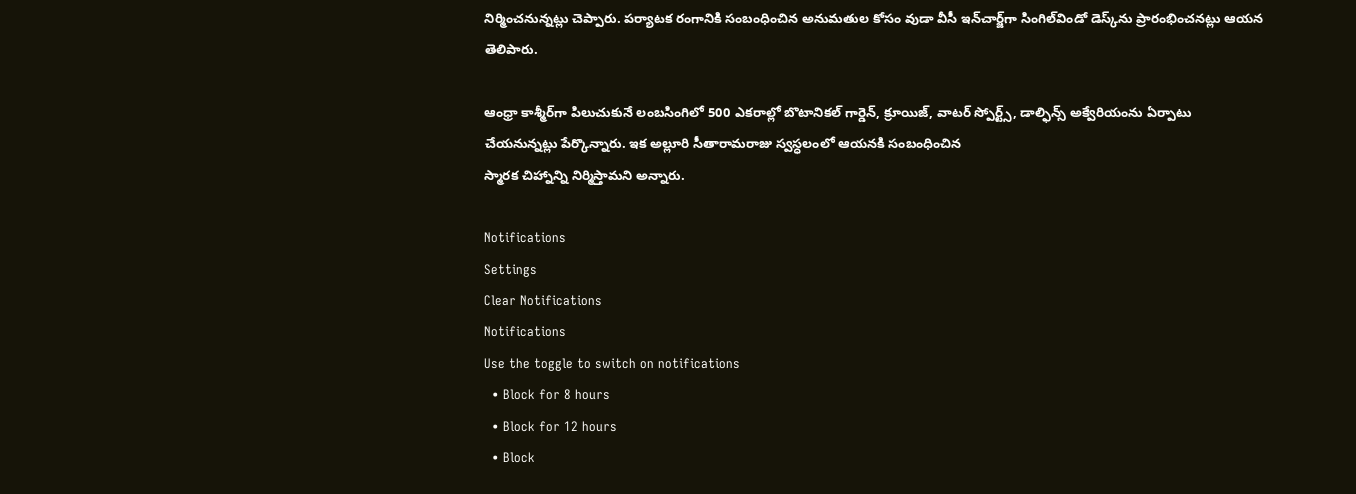నిర్మించనున్నట్లు చెప్పారు. పర్యాటక రంగానికి సంబంధించిన అనుమతుల కోసం వుడా వీసీ ఇన్‌చార్జ్‌గా సింగిల్‌విండో డెస్క్‌ను ప్రారంభించనట్లు ఆయన తెలిపారు.

ఆంధ్రా కాశ్మీర్‌గా పిలుచుకునే లంబసింగిలో 500 ఎకరాల్లో బొటానికల్‌ గార్డెన్‌, క్రూయిజ్‌, వాటర్‌ స్పోర్ట్స్‌, డాల్ఫిన్స్‌ అక్వేరియంను ఏర్పాటు చేయనున్నట్లు పేర్కొన్నారు. ఇక అల్లూరి సీతారామరాజు స్వస్ధలంలో ఆయనకి సంబంధించిన
స్మారక చిహ్నాన్ని నిర్మిస్తామని అన్నారు.

Notifications
Settings
Clear Notifications
Notifications
Use the toggle to switch on notifications
  • Block for 8 hours
  • Block for 12 hours
  • Block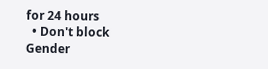for 24 hours
  • Don't block
Gender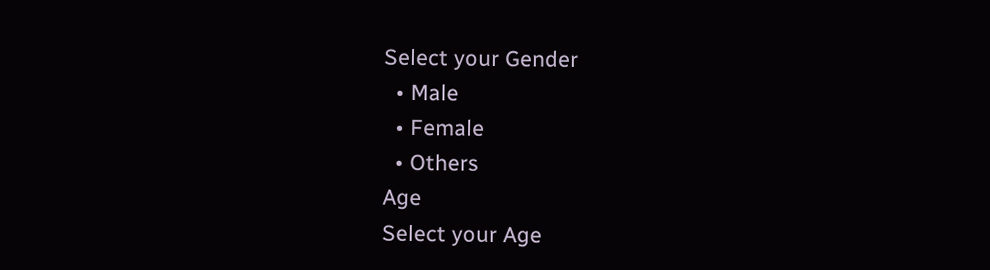Select your Gender
  • Male
  • Female
  • Others
Age
Select your Age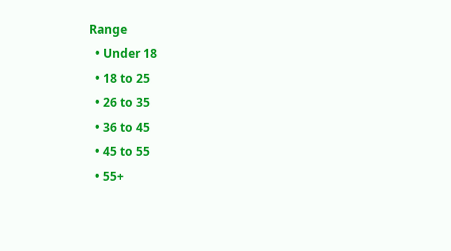Range
  • Under 18
  • 18 to 25
  • 26 to 35
  • 36 to 45
  • 45 to 55
  • 55+